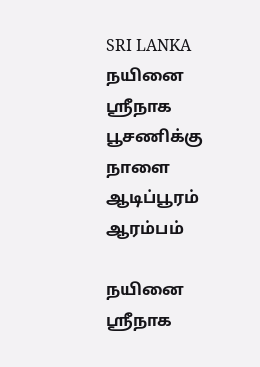SRI LANKA
நயினை ஸ்ரீநாக பூசணிக்கு நாளை ஆடிப்பூரம் ஆரம்பம்

நயினை ஸ்ரீநாக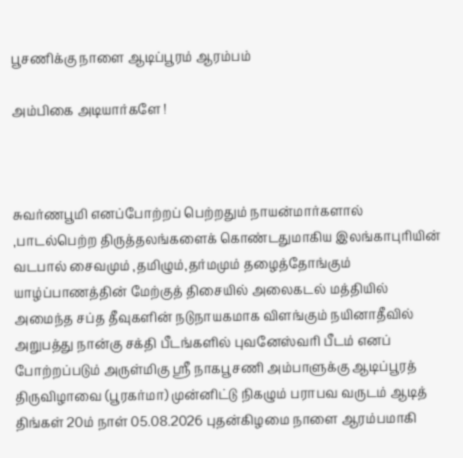பூசணிக்கு நாளை ஆடிப்பூரம் ஆரம்பம்

அம்பிகை அடியார்களே !



சுவர்ணபூமி எனப்போற்றப் பெற்றதும் நாயன்மார்களால் ,பாடல்பெற்ற திருத்தலங்களைக் கொண்டதுமாகிய இலங்காபுரியின் வடபால் சைவமும் ,தமிழும்,தர்மமும் தழைத்தோங்கும் யாழ்ப்பாணத்தின் மேற்குத் திசையில் அலைகடல் மத்தியில் அமைந்த சப்த தீவுகளின் நடுநாயகமாக விளங்கும் நயினாதீவில் அறுபத்து நான்கு சக்தி பீடங்களில் புவனேஸ்வரி பீடம் எனப் போற்றப்படும் அருள்மிகு ஸ்ரீ நாகபூசணி அம்பாளுக்கு ஆடிப்பூரத் திருவிழாவை (பூரகர்மா) முன்னிட்டு நிகழும் பராபவ வருடம் ஆடித் திங்கள் 20ம் நாள் 05.08.2026 புதன்கிழமை நாளை ஆரம்பமாகி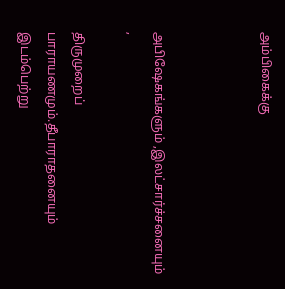அம்பிகைக்கு



அபிஷேகங்களும் ,இலட்சார்ச்சனையும் ,

திருமுறைப் பாராயணமும்.தீபாராதனையும் இடம்பெற்று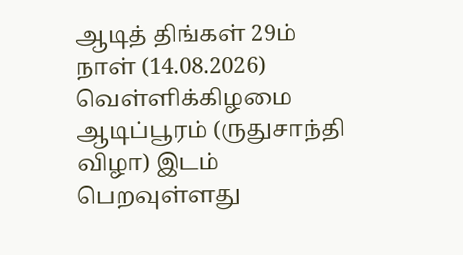ஆடித் திங்கள் 29ம் நாள் (14.08.2026) வெள்ளிக்கிழமை ஆடிப்பூரம் (ருதுசாந்தி விழா) இடம் பெறவுள்ளது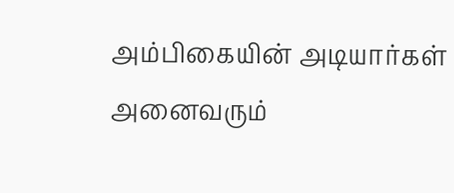அம்பிகையின் அடியார்கள் அனைவரும்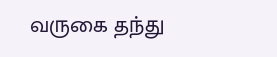வருகை தந்து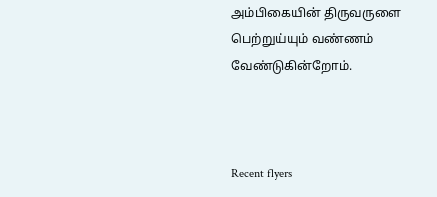அம்பிகையின் திருவருளை பெற்றுய்யும் வண்ணம் வேண்டுகின்றோம்.



Recent flyers